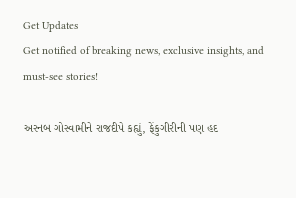Get Updates
Get notified of breaking news, exclusive insights, and must-see stories!

અરનબ ગોસ્વામીને રાજદીપે કહ્યું, ફેંકુગીરીની પણ હદ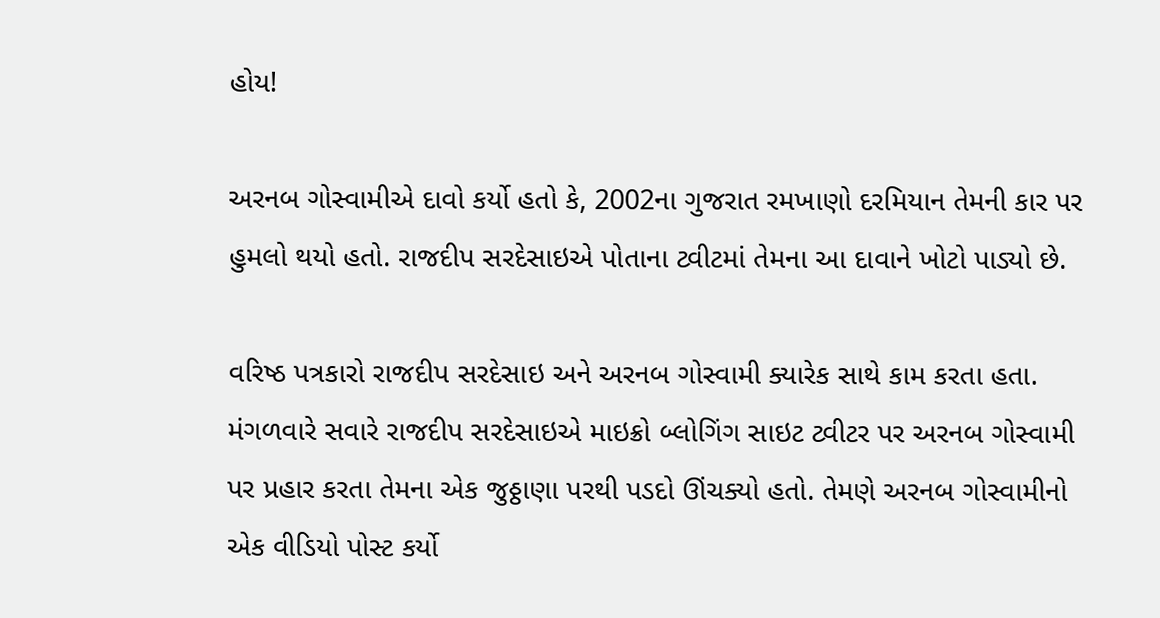હોય!

અરનબ ગોસ્વામીએ દાવો કર્યો હતો કે, 2002ના ગુજરાત રમખાણો દરમિયાન તેમની કાર પર હુમલો થયો હતો. રાજદીપ સરદેસાઇએ પોતાના ટ્વીટમાં તેમના આ દાવાને ખોટો પાડ્યો છે.

વરિષ્ઠ પત્રકારો રાજદીપ સરદેસાઇ અને અરનબ ગોસ્વામી ક્યારેક સાથે કામ કરતા હતા. મંગળવારે સવારે રાજદીપ સરદેસાઇએ માઇક્રો બ્લોગિંગ સાઇટ ટ્વીટર પર અરનબ ગોસ્વામી પર પ્રહાર કરતા તેમના એક જુઠ્ઠાણા પરથી પડદો ઊંચક્યો હતો. તેમણે અરનબ ગોસ્વામીનો એક વીડિયો પોસ્ટ કર્યો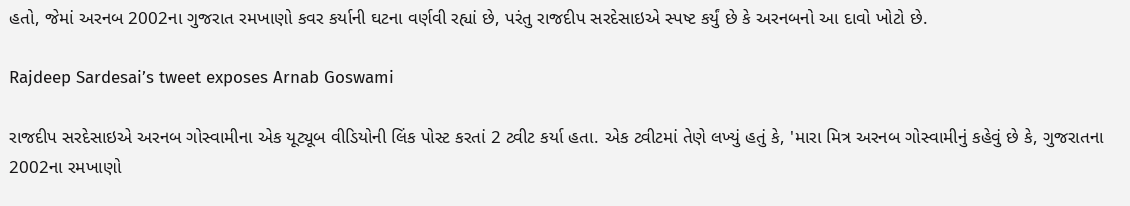હતો, જેમાં અરનબ 2002ના ગુજરાત રમખાણો કવર કર્યાની ઘટના વર્ણવી રહ્યાં છે, પરંતુ રાજદીપ સરદેસાઇએ સ્પષ્ટ કર્યું છે કે અરનબનો આ દાવો ખોટો છે.

Rajdeep Sardesai’s tweet exposes Arnab Goswami

રાજદીપ સરદેસાઇએ અરનબ ગોસ્વામીના એક યૂટ્યૂબ વીડિયોની લિંક પોસ્ટ કરતાં 2 ટ્વીટ કર્યા હતા. એક ટ્વીટમાં તેણે લખ્યું હતું કે, 'મારા મિત્ર અરનબ ગોસ્વામીનું કહેવું છે કે, ગુજરાતના 2002ના રમખાણો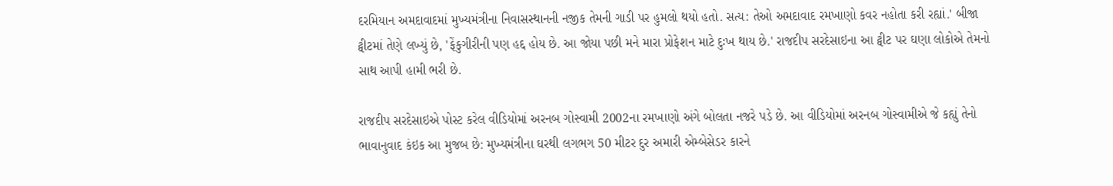દરમિયાન અમદાવાદમાં મુખ્યમંત્રીના નિવાસસ્થાનની નજીક તેમની ગાડી પર હુમલો થયો હતો. સત્ય: તેઓ અમદાવાદ રમખાણો કવર નહોતા કરી રહ્યાં.' બીજા ટ્વીટમાં તેણે લખ્યું છે, 'ફેંકુગીરીની પણ હદ્દ હોય છે. આ જોયા પછી મને મારા પ્રોફેશન માટે દુઃખ થાય છે.' રાજદીપ સરદેસાઇના આ ટ્વીટ પર ઘણા લોકોએ તેમનો સાથ આપી હામી ભરી છે.

રાજદીપ સરદેસાઇએ પોસ્ટ કરેલ વીડિયોમાં અરનબ ગોસ્વામી 2002ના રમખાણો અંગે બોલતા નજરે પડે છે. આ વીડિયોમાં અરનબ ગોસ્વામીએ જે કહ્યું તેનો ભાવાનુવાદ કંઇક આ મુજબ છે: મુખ્યમંત્રીના ઘરથી લગભગ 50 મીટર દુર અમારી એમ્બેસેડર કારને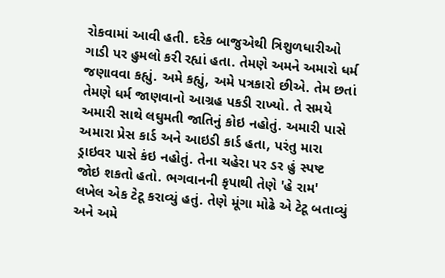રોકવામાં આવી હતી. દરેક બાજુએથી ત્રિશુળધારીઓ ગાડી પર હુમલો કરી રહ્યાં હતા. તેમણે અમને અમારો ધર્મ જણાવવા કહ્યું. અમે કહ્યું, અમે પત્રકારો છીએ. તેમ છતાં તેમણે ધર્મ જાણવાનો આગ્રહ પકડી રાખ્યો. તે સમયે અમારી સાથે લઘુમતી જાતિનું કોઇ નહોતું. અમારી પાસે અમારા પ્રેસ કાર્ડ અને આઇડી કાર્ડ હતા, પરંતુ મારા ડ્રાઇવર પાસે કંઇ નહોતું. તેના ચહેરા પર ડર હું સ્પષ્ટ જોઇ શકતો હતો. ભગવાનની કૃપાથી તેણે 'હે રામ' લખેલ એક ટેટૂ કરાવ્યું હતું. તેણે મૂંગા મોઢે એ ટેટૂ બતાવ્યું અને અમે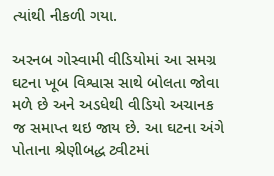ત્યાંથી નીકળી ગયા.

અરનબ ગોસ્વામી વીડિયોમાં આ સમગ્ર ઘટના ખૂબ વિશ્વાસ સાથે બોલતા જોવા મળે છે અને અડધેથી વીડિયો અચાનક જ સમાપ્ત થઇ જાય છે. આ ઘટના અંગે પોતાના શ્રેણીબદ્ધ ટ્વીટમાં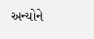અન્યોને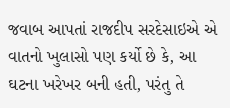જવાબ આપતાં રાજદીપ સરદેસાઇએ એ વાતનો ખુલાસો પણ કર્યો છે કે, આ ઘટના ખરેખર બની હતી, પરંતુ તે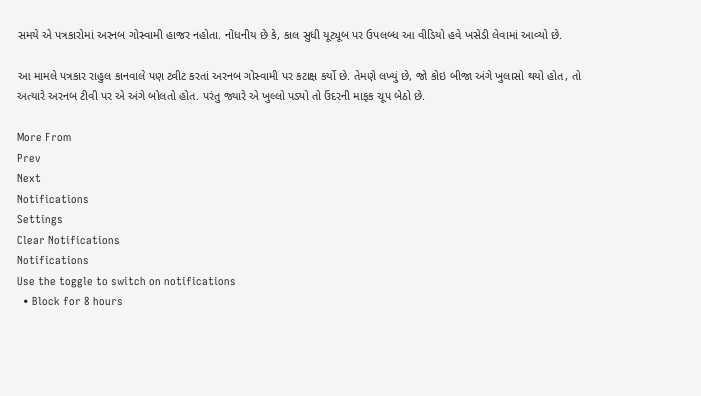સમયે એ પત્રકારોમાં અરનબ ગોસ્વામી હાજર નહોતા. નોંધનીય છે કે, કાલ સુધી યૂટ્યૂબ પર ઉપલબ્ધ આ વીડિયો હવે ખસેડી લેવામાં આવ્યો છે.

આ મામલે પત્રકાર રાહુલ કાનવાલે પણ ટ્વીટ કરતાં અરનબ ગોસ્વામી પર કટાક્ષ કર્યો છે. તેમણે લખ્યું છે, જો કોઇ બીજા અંગે ખુલાસો થયો હોત, તો અત્યારે અરનબ ટીવી પર એ અંગે બોલતો હોત. પરંતુ જ્યારે એ ખુલ્લો પડ્યો તો ઉંદરની માફક ચૂપ બેઠો છે.

More From
Prev
Next
Notifications
Settings
Clear Notifications
Notifications
Use the toggle to switch on notifications
  • Block for 8 hours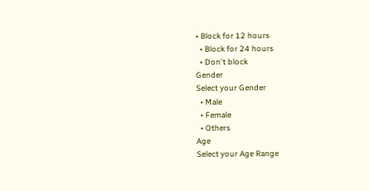• Block for 12 hours
  • Block for 24 hours
  • Don't block
Gender
Select your Gender
  • Male
  • Female
  • Others
Age
Select your Age Range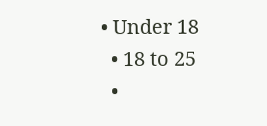• Under 18
  • 18 to 25
  •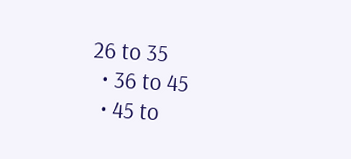26 to 35
  • 36 to 45
  • 45 to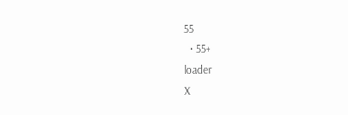55
  • 55+
loader
X